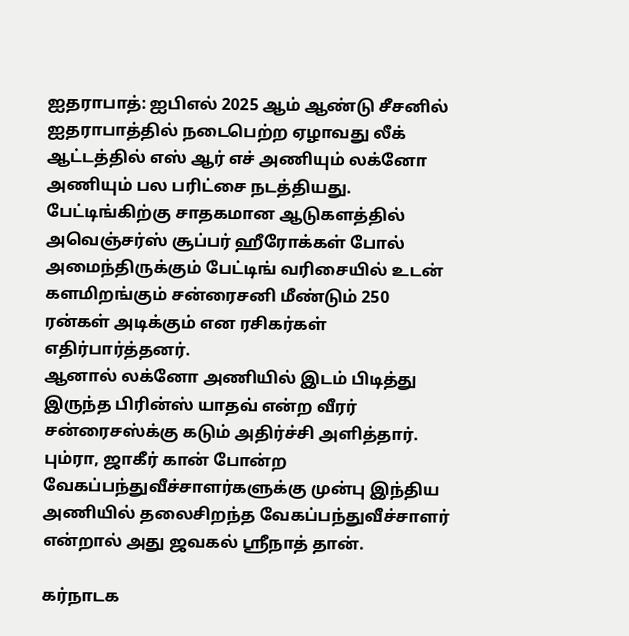ஐதராபாத்: ஐபிஎல் 2025 ஆம் ஆண்டு சீசனில் ஐதராபாத்தில் நடைபெற்ற ஏழாவது லீக் ஆட்டத்தில் எஸ் ஆர் எச் அணியும் லக்னோ அணியும் பல பரிட்சை நடத்தியது. பேட்டிங்கிற்கு சாதகமான ஆடுகளத்தில் அவெஞ்சர்ஸ் சூப்பர் ஹீரோக்கள் போல் அமைந்திருக்கும் பேட்டிங் வரிசையில் உடன் களமிறங்கும் சன்ரைசனி மீண்டும் 250 ரன்கள் அடிக்கும் என ரசிகர்கள் எதிர்பார்த்தனர்.
ஆனால் லக்னோ அணியில் இடம் பிடித்து இருந்த பிரின்ஸ் யாதவ் என்ற வீரர் சன்ரைசஸ்க்கு கடும் அதிர்ச்சி அளித்தார். பும்ரா, ஜாகீர் கான் போன்ற வேகப்பந்துவீச்சாளர்களுக்கு முன்பு இந்திய அணியில் தலைசிறந்த வேகப்பந்துவீச்சாளர் என்றால் அது ஜவகல் ஸ்ரீநாத் தான்.

கர்நாடக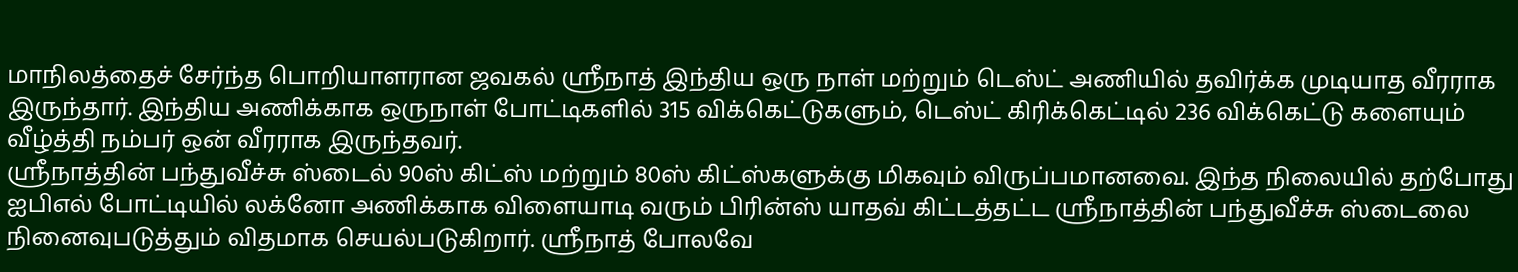மாநிலத்தைச் சேர்ந்த பொறியாளரான ஜவகல் ஸ்ரீநாத் இந்திய ஒரு நாள் மற்றும் டெஸ்ட் அணியில் தவிர்க்க முடியாத வீரராக இருந்தார். இந்திய அணிக்காக ஒருநாள் போட்டிகளில் 315 விக்கெட்டுகளும், டெஸ்ட் கிரிக்கெட்டில் 236 விக்கெட்டு களையும் வீழ்த்தி நம்பர் ஒன் வீரராக இருந்தவர்.
ஸ்ரீநாத்தின் பந்துவீச்சு ஸ்டைல் 90ஸ் கிட்ஸ் மற்றும் 80ஸ் கிட்ஸ்களுக்கு மிகவும் விருப்பமானவை. இந்த நிலையில் தற்போது ஐபிஎல் போட்டியில் லக்னோ அணிக்காக விளையாடி வரும் பிரின்ஸ் யாதவ் கிட்டத்தட்ட ஸ்ரீநாத்தின் பந்துவீச்சு ஸ்டைலை நினைவுபடுத்தும் விதமாக செயல்படுகிறார். ஸ்ரீநாத் போலவே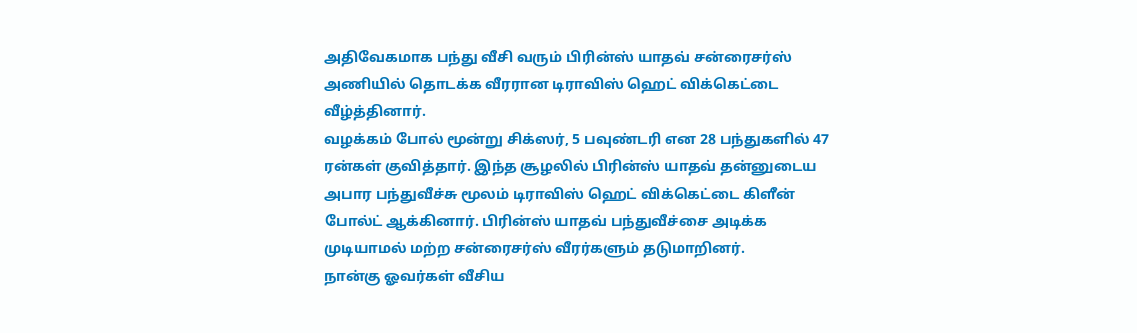அதிவேகமாக பந்து வீசி வரும் பிரின்ஸ் யாதவ் சன்ரைசர்ஸ் அணியில் தொடக்க வீரரான டிராவிஸ் ஹெட் விக்கெட்டை வீழ்த்தினார்.
வழக்கம் போல் மூன்று சிக்ஸர், 5 பவுண்டரி என 28 பந்துகளில் 47 ரன்கள் குவித்தார். இந்த சூழலில் பிரின்ஸ் யாதவ் தன்னுடைய அபார பந்துவீச்சு மூலம் டிராவிஸ் ஹெட் விக்கெட்டை கிளீன் போல்ட் ஆக்கினார். பிரின்ஸ் யாதவ் பந்துவீச்சை அடிக்க முடியாமல் மற்ற சன்ரைசர்ஸ் வீரர்களும் தடுமாறினர்.
நான்கு ஓவர்கள் வீசிய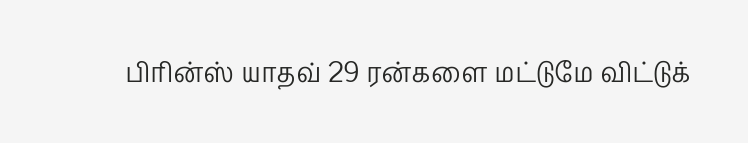பிரின்ஸ் யாதவ் 29 ரன்களை மட்டுமே விட்டுக்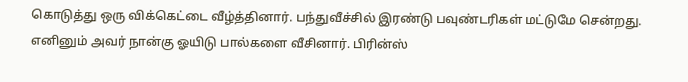கொடுத்து ஒரு விக்கெட்டை வீழ்த்தினார். பந்துவீச்சில் இரண்டு பவுண்டரிகள் மட்டுமே சென்றது. எனினும் அவர் நான்கு ஓயிடு பால்களை வீசினார். பிரின்ஸ்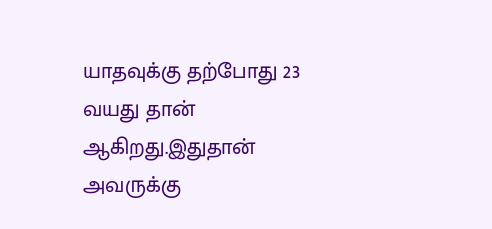யாதவுக்கு தற்போது 23 வயது தான் ஆகிறது.இதுதான் அவருக்கு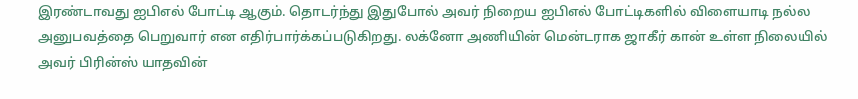இரண்டாவது ஐபிஎல் போட்டி ஆகும். தொடர்ந்து இதுபோல் அவர் நிறைய ஐபிஎல் போட்டிகளில் விளையாடி நல்ல அனுபவத்தை பெறுவார் என எதிர்பார்க்கப்படுகிறது. லக்னோ அணியின் மென்டராக ஜாகீர் கான் உள்ள நிலையில் அவர் பிரின்ஸ் யாதவின்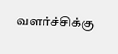வளர்ச்சிக்கு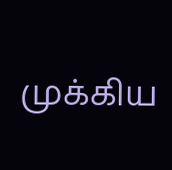முக்கிய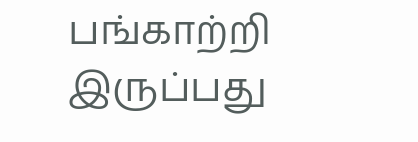பங்காற்றி இருப்பது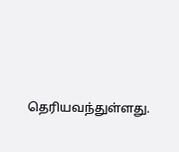தெரியவந்துள்ளது.